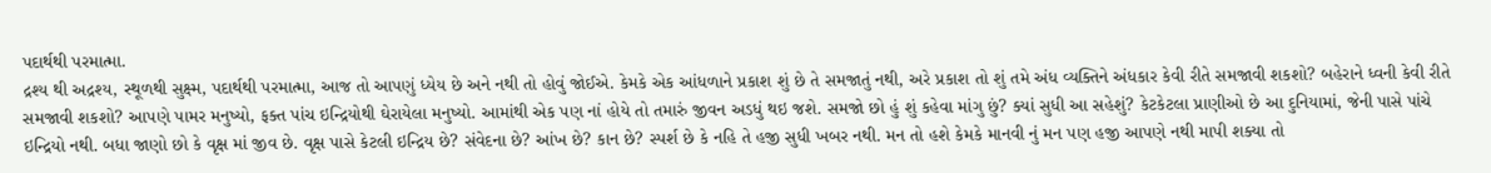પદાર્થથી પરમાત્મા.
દ્રશ્ય થી અદ્રશ્ય, સ્થૂળથી સુક્ષ્મ, પદાર્થથી પરમાત્મા, આજ તો આપણું ધ્યેય છે અને નથી તો હોવું જોઈએ. કેમકે એક આંધળાને પ્રકાશ શું છે તે સમજાતું નથી, અરે પ્રકાશ તો શું તમે અંધ વ્યક્તિને અંધકાર કેવી રીતે સમજાવી શકશો? બહેરાને ધ્વની કેવી રીતે સમજાવી શકશો? આપણે પામર મનુષ્યો, ફક્ત પાંચ ઇન્દ્રિયોથી ઘેરાયેલા મનુષ્યો. આમાંથી એક પણ નાં હોયે તો તમારું જીવન અડધું થઇ જશે. સમજો છો હું શું કહેવા માંગુ છું? ક્યાં સુધી આ સહેશું? કેટકેટલા પ્રાણીઓ છે આ દુનિયામાં, જેની પાસે પાંચે ઇન્દ્રિયો નથી. બધા જાણો છો કે વૃક્ષ માં જીવ છે. વૃક્ષ પાસે કેટલી ઇન્દ્રિય છે? સંવેદના છે? આંખ છે? કાન છે? સ્પર્શ છે કે નહિ તે હજી સુધી ખબર નથી. મન તો હશે કેમકે માનવી નું મન પણ હજી આપણે નથી માપી શક્યા તો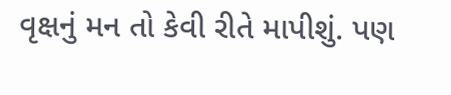વૃક્ષનું મન તો કેવી રીતે માપીશું. પણ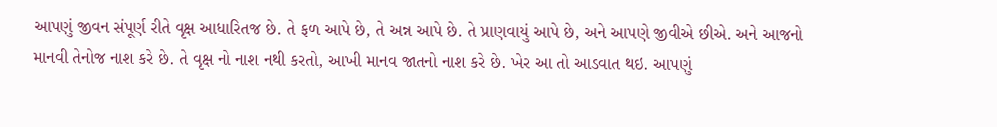આપણું જીવન સંપૂર્ણ રીતે વૃક્ષ આધારિતજ છે. તે ફળ આપે છે, તે અન્ન આપે છે. તે પ્રાણવાયું આપે છે, અને આપણે જીવીએ છીએ. અને આજનો માનવી તેનોજ નાશ કરે છે. તે વૃક્ષ નો નાશ નથી કરતો, આખી માનવ જાતનો નાશ કરે છે. ખેર આ તો આડવાત થઇ. આપણું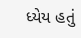ધ્યેય હતું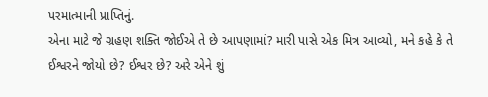પરમાત્માની પ્રાપ્તિનું.
એના માટે જે ગ્રહણ શક્તિ જોઈએ તે છે આપણામાં? મારી પાસે એક મિત્ર આવ્યો, મને કહે કે તે ઈશ્વરને જોયો છે? ઈશ્વર છે? અરે એને શું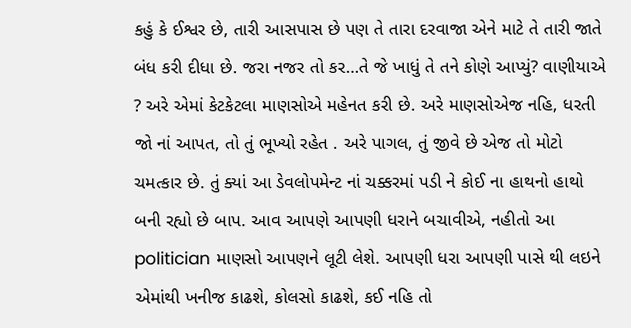કહું કે ઈશ્વર છે, તારી આસપાસ છે પણ તે તારા દરવાજા એને માટે તે તારી જાતે બંધ કરી દીધા છે. જરા નજર તો કર…તે જે ખાધું તે તને કોણે આપ્યું? વાણીયાએ ? અરે એમાં કેટકેટલા માણસોએ મહેનત કરી છે. અરે માણસોએજ નહિ, ધરતી જો નાં આપત, તો તું ભૂખ્યો રહેત . અરે પાગલ, તું જીવે છે એજ તો મોટો ચમત્કાર છે. તું ક્યાં આ ડેવલોપમેન્ટ નાં ચક્કરમાં પડી ને કોઈ ના હાથનો હાથો બની રહ્યો છે બાપ. આવ આપણે આપણી ધરાને બચાવીએ, નહીતો આ politician માણસો આપણને લૂટી લેશે. આપણી ધરા આપણી પાસે થી લઇને એમાંથી ખનીજ કાઢશે, કોલસો કાઢશે, કઈ નહિ તો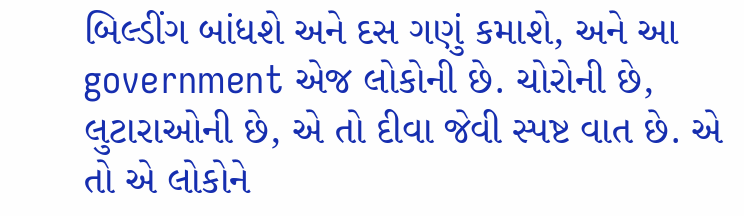બિલ્ડીંગ બાંધશે અને દસ ગણું કમાશે, અને આ government એજ લોકોની છે. ચોરોની છે, લુટારાઓની છે, એ તો દીવા જેવી સ્પષ્ટ વાત છે. એ તો એ લોકોને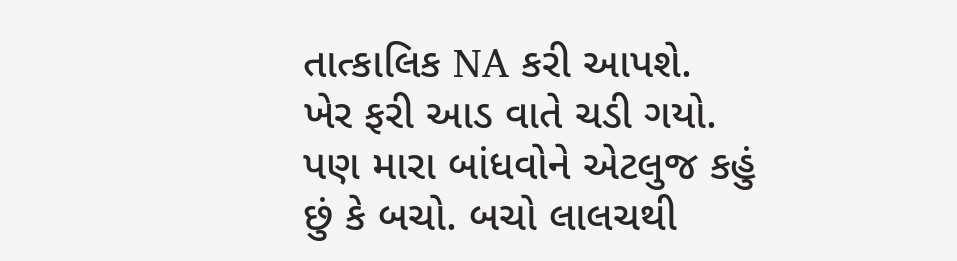તાત્કાલિક NA કરી આપશે.
ખેર ફરી આડ વાતે ચડી ગયો. પણ મારા બાંધવોને એટલુજ કહું છું કે બચો. બચો લાલચથી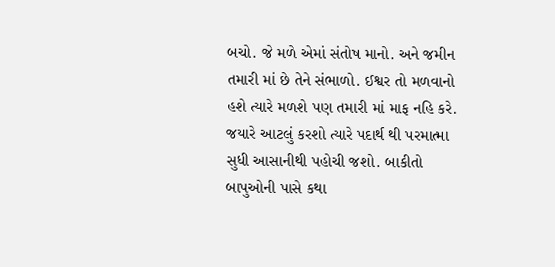બચો. જે મળે એમાં સંતોષ માનો. અને જમીન તમારી માં છે તેને સંભાળો. ઈશ્વર તો મળવાનો હશે ત્યારે મળશે પણ તમારી માં માફ નહિ કરે. જયારે આટલું કરશો ત્યારે પદાર્થ થી પરમાત્મા સુધી આસાનીથી પહોચી જશો. બાકીતો બાપુઓની પાસે કથા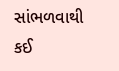સાંભળવાથી કઈ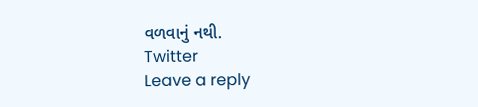વળવાનું નથી.
Twitter
Leave a reply